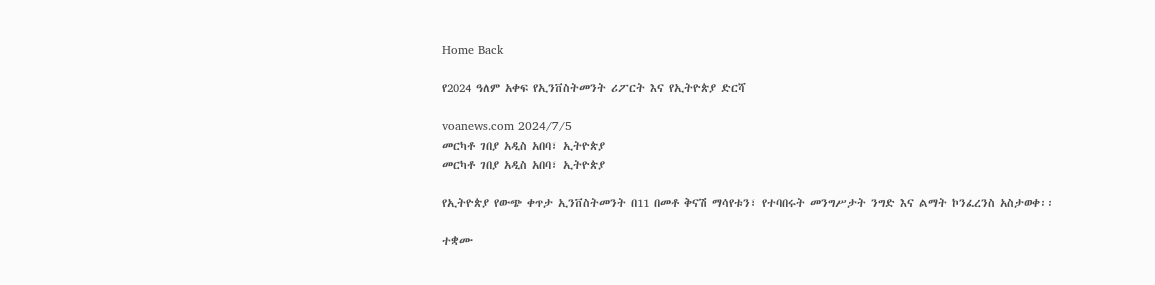Home Back

የ2024 ዓለም አቀፍ የኢንቨስትመንት ሪፖርት እና የኢትዮጵያ ድርሻ

voanews.com 2024/7/5
መርካቶ ገበያ አዲስ አበባ፣ ኢትዮጵያ
መርካቶ ገበያ አዲስ አበባ፣ ኢትዮጵያ

የኢትዮጵያ የውጭ ቀጥታ ኢንቨስትመንት በ11 በመቶ ቅናሽ ማሳየቱን፣ የተባበሩት መንግሥታት ንግድ እና ልማት ኮንፈረንስ አስታወቀ፡፡

ተቋሙ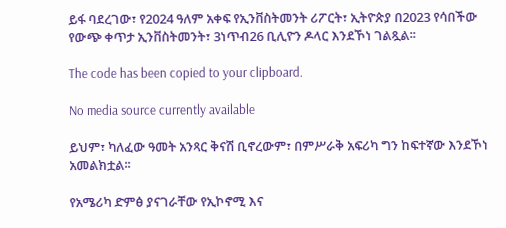ይፋ ባደረገው፣ የ2024 ዓለም አቀፍ የኢንቨስትመንት ሪፖርት፣ ኢትዮጵያ በ2023 የሳበችው የውጭ ቀጥታ ኢንቨስትመንት፣ 3ነጥብ26 ቢሊዮን ዶላር እንደኾነ ገልጿል፡፡

The code has been copied to your clipboard.

No media source currently available

ይህም፣ ካለፈው ዓመት አንጻር ቅናሽ ቢኖረውም፣ በምሥራቅ አፍሪካ ግን ከፍተኛው እንደኾነ አመልክቷል፡፡

የአሜሪካ ድምፅ ያናገራቸው የኢኮኖሚ እና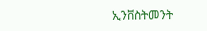ኢንቨስትመንት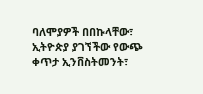ባለሞያዎች በበኩላቸው፣ ኢትዮጵያ ያገኘችው የውጭ ቀጥታ ኢንቨስትመንት፣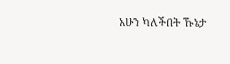አሁን ካለችበት ኹኔታ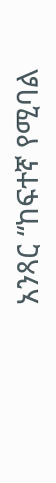አንጻር “ከፍተኛ የሚባል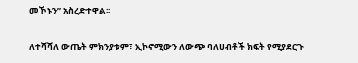መኾኑን” አስረድተዋል፡፡

ለተሻሻለ ውጤት ምክንያቱም፣ ኢኮኖሚውን ለውጭ ባለሀብቶች ክፍት የሚያደርጉ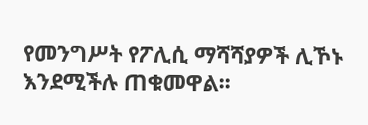የመንግሥት የፖሊሲ ማሻሻያዎች ሊኾኑ እንደሚችሉ ጠቁመዋል፡፡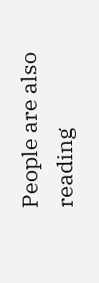People are also reading